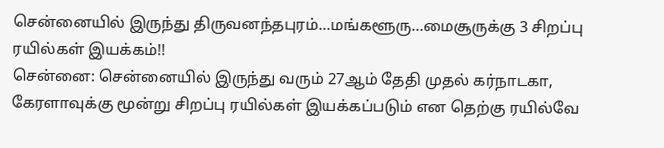சென்னையில் இருந்து திருவனந்தபுரம்...மங்களூரு...மைசூருக்கு 3 சிறப்பு ரயில்கள் இயக்கம்!!
சென்னை: சென்னையில் இருந்து வரும் 27ஆம் தேதி முதல் கர்நாடகா, கேரளாவுக்கு மூன்று சிறப்பு ரயில்கள் இயக்கப்படும் என தெற்கு ரயில்வே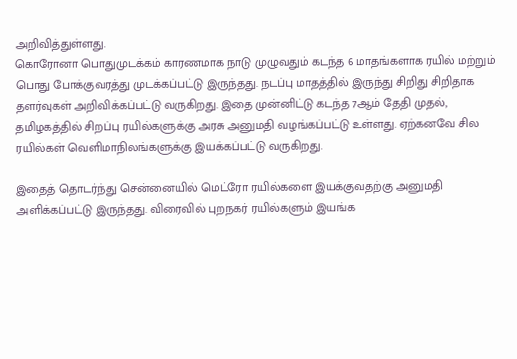அறிவித்துள்ளது.
கொரோனா பொதுமுடக்கம் காரணமாக நாடு முழுவதும் கடந்த 6 மாதங்களாக ரயில் மற்றும் பொது போக்குவரத்து முடக்கப்பட்டு இருந்தது. நடப்பு மாதத்தில் இருந்து சிறிது சிறிதாக தளர்வுகள் அறிவிக்கப்பட்டு வருகிறது. இதை முன்னிட்டு கடந்த 7ஆம் தேதி முதல், தமிழகத்தில் சிறப்பு ரயில்களுக்கு அரசு அனுமதி வழங்கப்பட்டு உள்ளது. ஏற்கனவே சில ரயில்கள் வெளிமாநிலங்களுக்கு இயக்கப்பட்டு வருகிறது.

இதைத் தொடர்ந்து சென்னையில் மெட்ரோ ரயில்களை இயக்குவதற்கு அனுமதி அளிக்கப்பட்டு இருந்தது. விரைவில் புறநகர் ரயில்களும் இயங்க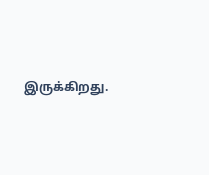இருக்கிறது.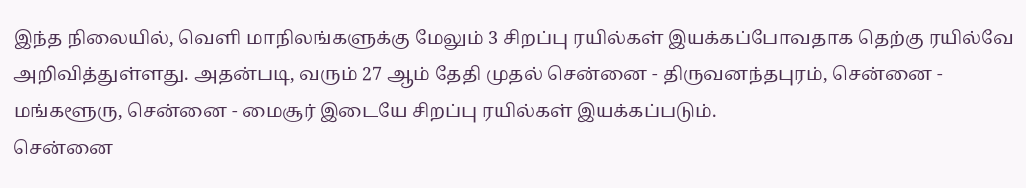இந்த நிலையில், வெளி மாநிலங்களுக்கு மேலும் 3 சிறப்பு ரயில்கள் இயக்கப்போவதாக தெற்கு ரயில்வே அறிவித்துள்ளது. அதன்படி, வரும் 27 ஆம் தேதி முதல் சென்னை - திருவனந்தபுரம், சென்னை - மங்களூரு, சென்னை - மைசூர் இடையே சிறப்பு ரயில்கள் இயக்கப்படும்.
சென்னை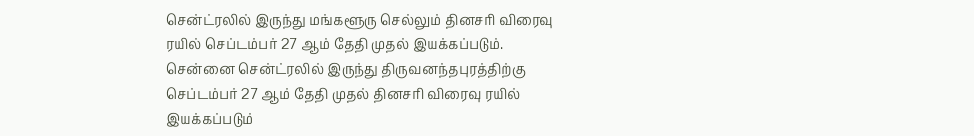சென்ட்ரலில் இருந்து மங்களூரு செல்லும் தினசரி விரைவு ரயில் செப்டம்பர் 27 ஆம் தேதி முதல் இயக்கப்படும். சென்னை சென்ட்ரலில் இருந்து திருவனந்தபுரத்திற்கு செப்டம்பர் 27 ஆம் தேதி முதல் தினசரி விரைவு ரயில் இயக்கப்படும்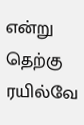என்று தெற்கு ரயில்வே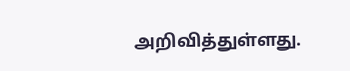அறிவித்துள்ளது.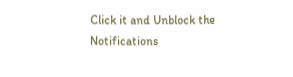Click it and Unblock the Notifications